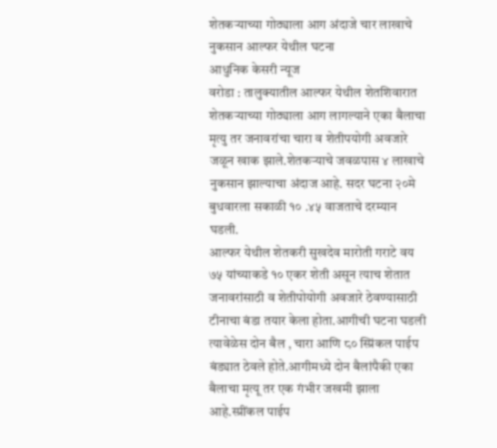शेतकऱ्याच्या गोठ्याला आग अंदाजे चार लाखाचे नुकसान आल्फर येथील घटना
आधुनिक केसरी न्यूज
वरोडा : तालुक्यातील आल्फर येथील शेतशिवारात शेतकऱ्याच्या गोठ्याला आग लागल्याने एका बैलाचा मृत्यु तर जनावरांचा चारा व शेतीपयोगी अवजारे जळून खाक झाले.शेतकऱ्याचे जवळपास ४ लाखाचे नुकसान झाल्याचा अंदाज आहे. सदर घटना २०मे बुधवारला सकाळी १० .४५ वाजताचे दरम्यान घडली.
आल्फर येथील शेतकरी सुखदेव मारोती गराटे वय ७५ यांच्याकडे १० एकर शेती असून त्याच शेतात जनावरांसाठी व शेतीपोयोगी अवजारे ठेवण्यासाठी टीनाचा बंडा तयार केला होता.आगीची घटना घडली त्यावेळेस दोन बैल , चारा आणि ८० स्प्रिंकल पाईप बंड्यात ठेवले होते.आगीमध्ये दोन बैलांपैकी एका बैलाचा मृत्यू तर एक गंभीर जखमी झाला आहे.स्प्रींकल पाईप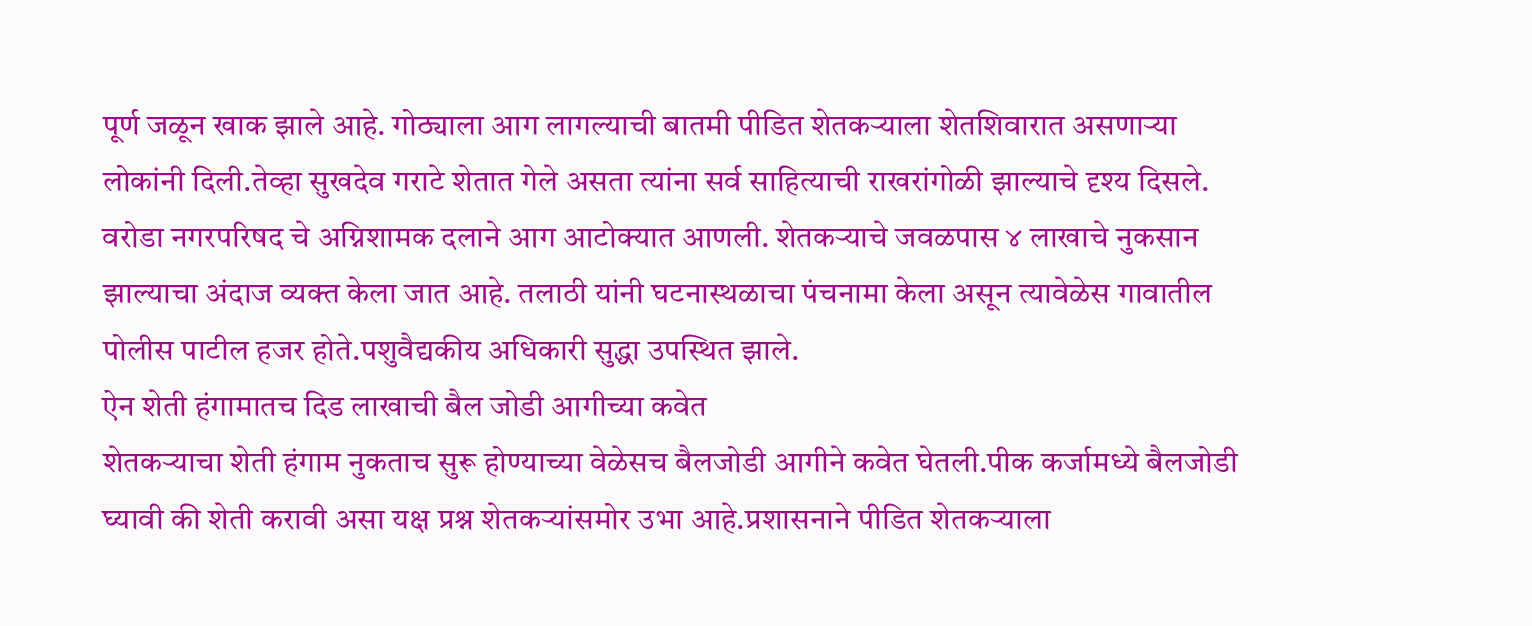पूर्ण जळून खाक झाले आहे. गोठ्याला आग लागल्याची बातमी पीडित शेतकऱ्याला शेतशिवारात असणाऱ्या लोकांनी दिली.तेव्हा सुखदेव गराटे शेतात गेले असता त्यांना सर्व साहित्याची राखरांगोळी झाल्याचे दृश्य दिसले. वरोडा नगरपरिषद चे अग्निशामक दलाने आग आटोक्यात आणली. शेतकऱ्याचे जवळपास ४ लाखाचे नुकसान झाल्याचा अंदाज व्यक्त केला जात आहे. तलाठी यांनी घटनास्थळाचा पंचनामा केला असून त्यावेळेस गावातील पोलीस पाटील हजर होते.पशुवैद्यकीय अधिकारी सुद्धा उपस्थित झाले.
ऐन शेती हंगामातच दिड लाखाची बैल जोडी आगीच्या कवेत
शेतकऱ्याचा शेती हंगाम नुकताच सुरू होण्याच्या वेळेसच बैलजोडी आगीने कवेत घेतली.पीक कर्जामध्ये बैलजोडी घ्यावी की शेती करावी असा यक्ष प्रश्न शेतकऱ्यांसमोर उभा आहे.प्रशासनाने पीडित शेतकऱ्याला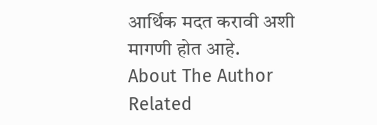आर्थिक मदत करावी अशी मागणी होत आहे.
About The Author
Related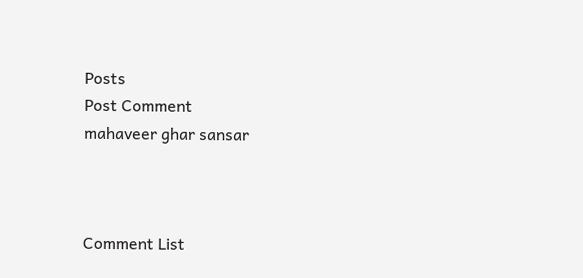Posts
Post Comment
mahaveer ghar sansar



Comment List